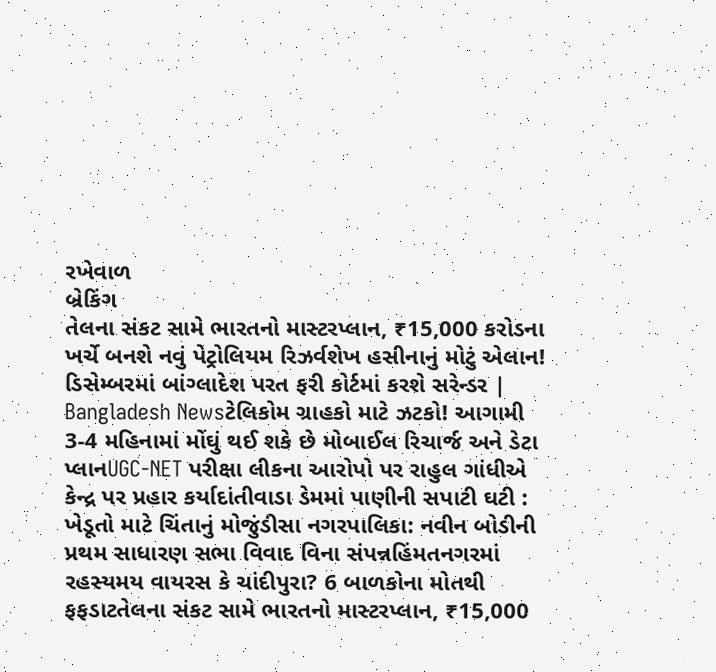રખેવાળ
બ્રેકિંગ
તેલના સંકટ સામે ભારતનો માસ્ટરપ્લાન, ₹15,000 કરોડના ખર્ચે બનશે નવું પેટ્રોલિયમ રિઝર્વશેખ હસીનાનું મોટું એલાન! ડિસેમ્બરમાં બાંગ્લાદેશ પરત ફરી કોર્ટમાં કરશે સરેન્ડર | Bangladesh Newsટેલિકોમ ગ્રાહકો માટે ઝટકો! આગામી 3-4 મહિનામાં મોંઘું થઈ શકે છે મોબાઈલ રિચાર્જ અને ડેટા પ્લાનUGC-NET પરીક્ષા લીકના આરોપો પર રાહુલ ગાંધીએ કેન્દ્ર પર પ્રહાર કર્યાદાંતીવાડા ડેમમાં પાણીની સપાટી ઘટી : ખેડૂતો માટે ચિંતાનું મોજુંડીસા નગરપાલિકા: નવીન બોડીની પ્રથમ સાધારણ સભા વિવાદ વિના સંપન્નહિંમતનગરમાં રહસ્યમય વાયરસ કે ચાંદીપુરા? 6 બાળકોના મોતથી ફફડાટતેલના સંકટ સામે ભારતનો માસ્ટરપ્લાન, ₹15,000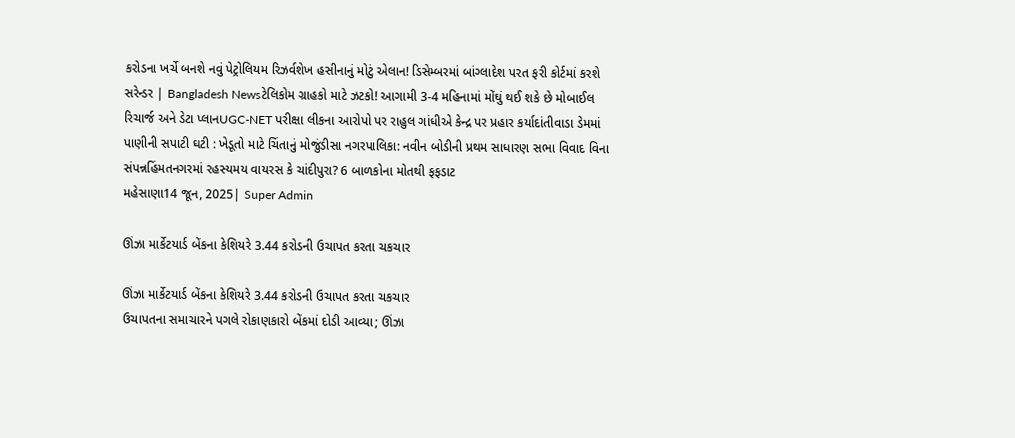કરોડના ખર્ચે બનશે નવું પેટ્રોલિયમ રિઝર્વશેખ હસીનાનું મોટું એલાન! ડિસેમ્બરમાં બાંગ્લાદેશ પરત ફરી કોર્ટમાં કરશે સરેન્ડર | Bangladesh Newsટેલિકોમ ગ્રાહકો માટે ઝટકો! આગામી 3-4 મહિનામાં મોંઘું થઈ શકે છે મોબાઈલ રિચાર્જ અને ડેટા પ્લાનUGC-NET પરીક્ષા લીકના આરોપો પર રાહુલ ગાંધીએ કેન્દ્ર પર પ્રહાર કર્યાદાંતીવાડા ડેમમાં પાણીની સપાટી ઘટી : ખેડૂતો માટે ચિંતાનું મોજુંડીસા નગરપાલિકા: નવીન બોડીની પ્રથમ સાધારણ સભા વિવાદ વિના સંપન્નહિંમતનગરમાં રહસ્યમય વાયરસ કે ચાંદીપુરા? 6 બાળકોના મોતથી ફફડાટ
મહેસાણા14 જૂન, 2025| Super Admin

ઊંઝા માર્કેટયાર્ડ બેંકના કેશિયરે 3.44 કરોડની ઉચાપત કરતા ચકચાર

ઊંઝા માર્કેટયાર્ડ બેંકના કેશિયરે 3.44 કરોડની ઉચાપત કરતા ચકચાર
ઉચાપતના સમાચારને પગલે રોકાણકારો બેંકમાં દોડી આવ્યા; ઊંઝા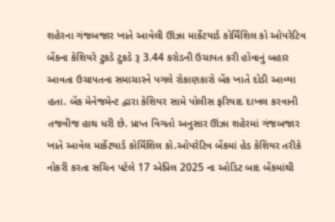શહેરના ગંજબજાર ખાતે આવેલી ઊંઝા માર્કેટયાર્ડ કોર્મિશિલ કો ઓપરેટિવ બેંકના કેશિયરે ટુકડે ટુકડે રૂ 3.44 કરોડની ઉચાપત કરી હોવાનું બહાર આવતા ઉચાપતના સમાચારને પગલે રોકાણકારો બેંક ખાતે દોડી આવ્યા હતા. બેંક મેનેજમેન્ટ દ્વારા કેશિયર સામે પોલીસ ફરિયાદ દાખલ કરવાની તજવીજ હાથ ધરી છે. પ્રાપ્ત વિગતો અનુસાર ઊંઝા શહેરમાં ગંજબજાર ખાતે આવેલ માર્કેટયાર્ડ કોર્મિશિલ કો.ઓપરેટિવ બેંકમાં હેડ કેશિયર તરીકે નોકરી કરતા સચિન પટેલે 17 એપ્રિલ 2025 ના ઓડિટ બાદ બેંકમાંથી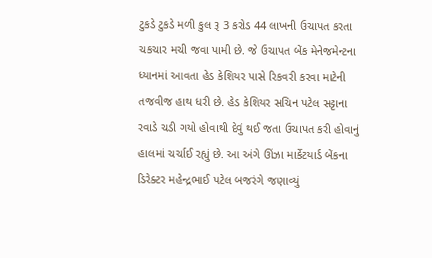ટુકડે ટુકડે મળી કુલ રૂ 3 કરોડ 44 લાખની ઉચાપત કરતા ચકચાર મચી જવા પામી છે. જે ઉચાપત બેંક મેનેજમેન્ટના ધ્યાનમાં આવતા હેડ કેશિયર પાસે રિકવરી કરવા માટેની તજવીજ હાથ ધરી છે. હેડ કેશિયર સચિન પટેલ સટ્ટાના રવાડે ચડી ગયો હોવાથી દેવું થઈ જતા ઉચાપત કરી હોવાનું હાલમાં ચર્ચાઈ રહ્યું છે. આ અંગે ઊંઝા માર્કેટયાર્ડ બેંકના ડિરેક્ટર મહેન્દ્રભાઈ પટેલ બજરંગે જણાવ્યું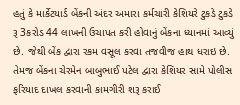હતું કે માર્કેટયાર્ડ બેંકની અંદર અમારા કર્મચારી કેશિયરે ટુકડે ટુકડે રૂ 3કરોડ 44 લાખની ઉચાપત કરી હોવાનું બેંકના ધ્યાનમાં આવ્યું છે. જેથી બેંક દ્વારા રકમ વસૂલ કરવા તજવીજ હાથ ધરાઇ છે. તેમજ બેંકના ચેરમેન બાબુભાઈ પટેલ દ્વારા કેશિયર સામે પોલીસ ફરિયાદ દાખલ કરવાની કામગીરી શરૂ કરાઈ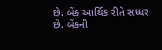છે. બેંક આર્થિક રીતે સધ્ધર છે. બેંકની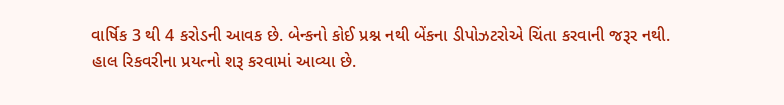વાર્ષિક 3 થી 4 કરોડની આવક છે. બેન્કનો કોઈ પ્રશ્ન નથી બેંકના ડીપોઝટરોએ ચિંતા કરવાની જરૂર નથી. હાલ રિકવરીના પ્રયત્નો શરૂ કરવામાં આવ્યા છે.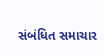સંબંધિત સમાચાર